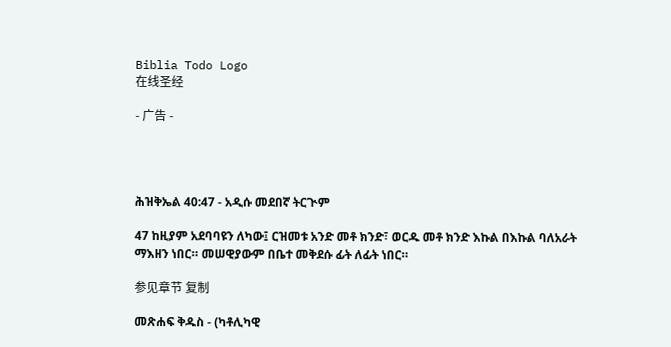Biblia Todo Logo
在线圣经

- 广告 -




ሕዝቅኤል 40:47 - አዲሱ መደበኛ ትርጒም

47 ከዚያም አደባባዩን ለካው፤ ርዝመቱ አንድ መቶ ክንድ፣ ወርዱ መቶ ክንድ እኩል በእኩል ባለአራት ማእዘን ነበር። መሠዊያውም በቤተ መቅደሱ ፊት ለፊት ነበር።

参见章节 复制

መጽሐፍ ቅዱስ - (ካቶሊካዊ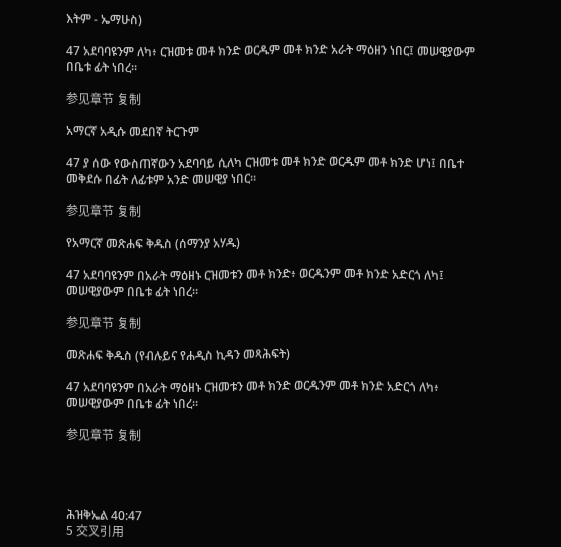እትም - ኤማሁስ)

47 አደባባዩንም ለካ፥ ርዝመቱ መቶ ክንድ ወርዱም መቶ ክንድ አራት ማዕዘን ነበር፤ መሠዊያውም በቤቱ ፊት ነበረ።

参见章节 复制

አማርኛ አዲሱ መደበኛ ትርጉም

47 ያ ሰው የውስጠኛውን አደባባይ ሲለካ ርዝመቱ መቶ ክንድ ወርዱም መቶ ክንድ ሆነ፤ በቤተ መቅደሱ በፊት ለፊቱም አንድ መሠዊያ ነበር።

参见章节 复制

የአማርኛ መጽሐፍ ቅዱስ (ሰማንያ አሃዱ)

47 አደባባዩንም በአራት ማዕዘኑ ርዝመቱን መቶ ክንድ፥ ወርዱንም መቶ ክንድ አድርጎ ለካ፤ መሠዊያውም በቤቱ ፊት ነበረ።

参见章节 复制

መጽሐፍ ቅዱስ (የብሉይና የሐዲስ ኪዳን መጻሕፍት)

47 አደባባዩንም በአራት ማዕዘኑ ርዝመቱን መቶ ክንድ ወርዱንም መቶ ክንድ አድርጎ ለካ፥ መሠዊያውም በቤቱ ፊት ነበረ።

参见章节 复制




ሕዝቅኤል 40:47
5 交叉引用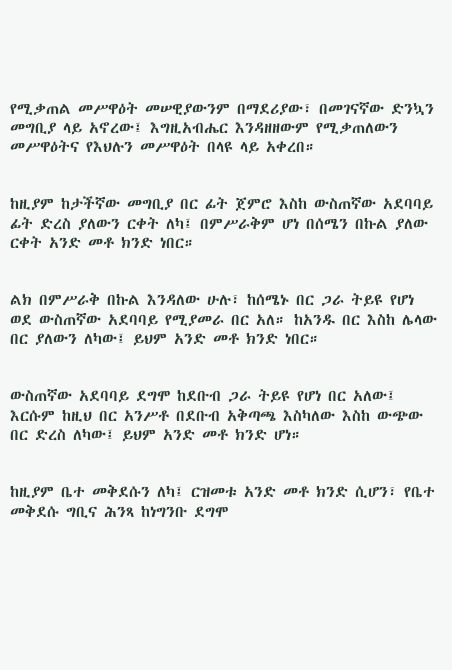የሚቃጠል መሥዋዕት መሠዊያውንም በማደሪያው፣ በመገናኛው ድንኳን መግቢያ ላይ አኖረው፤ እግዚአብሔር እንዳዘዘውም የሚቃጠለውን መሥዋዕትና የእህሉን መሥዋዕት በላዩ ላይ አቀረበ።


ከዚያም ከታችኛው መግቢያ በር ፊት ጀምሮ እስከ ውስጠኛው አደባባይ ፊት ድረስ ያለውን ርቀት ለካ፤ በምሥራቅም ሆነ በሰሜን በኩል ያለው ርቀት አንድ መቶ ክንድ ነበር።


ልክ በምሥራቅ በኩል እንዳለው ሁሉ፣ ከሰሜኑ በር ጋራ ትይዩ የሆነ ወደ ውስጠኛው አደባባይ የሚያመራ በር አለ። ከአንዱ በር እስከ ሌላው በር ያለውን ለካው፤ ይህም አንድ መቶ ክንድ ነበር።


ውስጠኛው አደባባይ ደግሞ ከደቡብ ጋራ ትይዩ የሆነ በር አለው፤ እርሱም ከዚህ በር አንሥቶ በደቡብ አቅጣጫ እስካለው እስከ ውጭው በር ድረስ ለካው፤ ይህም አንድ መቶ ክንድ ሆነ።


ከዚያም ቤተ መቅደሱን ለካ፤ ርዝመቱ አንድ መቶ ክንድ ሲሆን፣ የቤተ መቅደሱ ግቢና ሕንጻ ከነግንቡ ደግሞ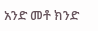አንድ መቶ ክንድ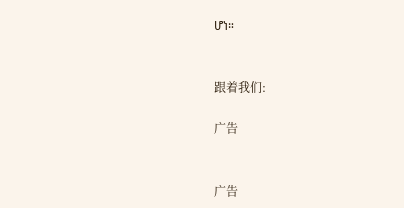ሆነ።


跟着我们:

广告


广告